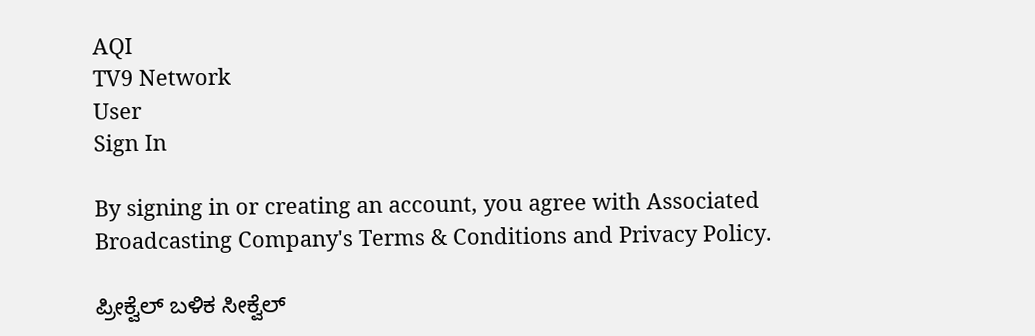AQI
TV9 Network
User
Sign In

By signing in or creating an account, you agree with Associated Broadcasting Company's Terms & Conditions and Privacy Policy.

ಪ್ರೀಕ್ವೆಲ್ ಬಳಿಕ ಸೀಕ್ವೆಲ್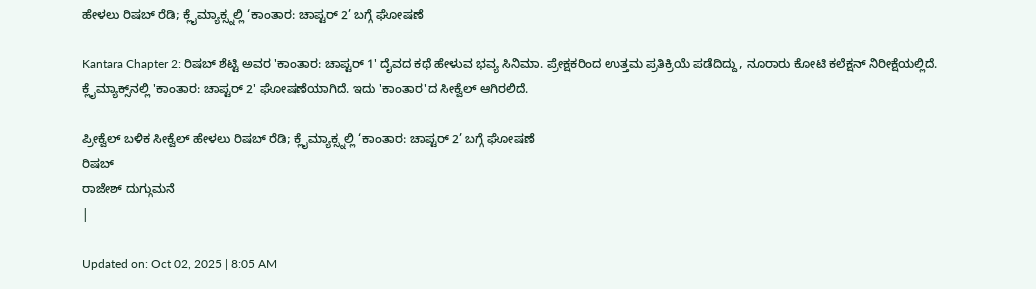ಹೇಳಲು ರಿಷಬ್ ರೆಡಿ; ಕ್ಲೈಮ್ಯಾಕ್ಸ್ನಲ್ಲಿ ‘ಕಾಂತಾರ: ಚಾಪ್ಟರ್ 2’ ಬಗ್ಗೆ ಘೋಷಣೆ

Kantara Chapter 2: ರಿಷಬ್ ಶೆಟ್ಟಿ ಅವರ 'ಕಾಂತಾರ: ಚಾಪ್ಟರ್ 1' ದೈವದ ಕಥೆ ಹೇಳುವ ಭವ್ಯ ಸಿನಿಮಾ. ಪ್ರೇಕ್ಷಕರಿಂದ ಉತ್ತಮ ಪ್ರತಿಕ್ರಿಯೆ ಪಡೆದಿದ್ದು, ನೂರಾರು ಕೋಟಿ ಕಲೆಕ್ಷನ್ ನಿರೀಕ್ಷೆಯಲ್ಲಿದೆ. ಕ್ಲೈಮ್ಯಾಕ್ಸ್‌ನಲ್ಲಿ 'ಕಾಂತಾರ: ಚಾಪ್ಟರ್ 2' ಘೋಷಣೆಯಾಗಿದೆ. ಇದು 'ಕಾಂತಾರ'ದ ಸೀಕ್ವೆಲ್ ಆಗಿರಲಿದೆ.

ಪ್ರೀಕ್ವೆಲ್ ಬಳಿಕ ಸೀಕ್ವೆಲ್ ಹೇಳಲು ರಿಷಬ್ ರೆಡಿ; ಕ್ಲೈಮ್ಯಾಕ್ಸ್ನಲ್ಲಿ ‘ಕಾಂತಾರ: ಚಾಪ್ಟರ್ 2’ ಬಗ್ಗೆ ಘೋಷಣೆ
ರಿಷಬ್
ರಾಜೇಶ್ ದುಗ್ಗುಮನೆ
|

Updated on: Oct 02, 2025 | 8:05 AM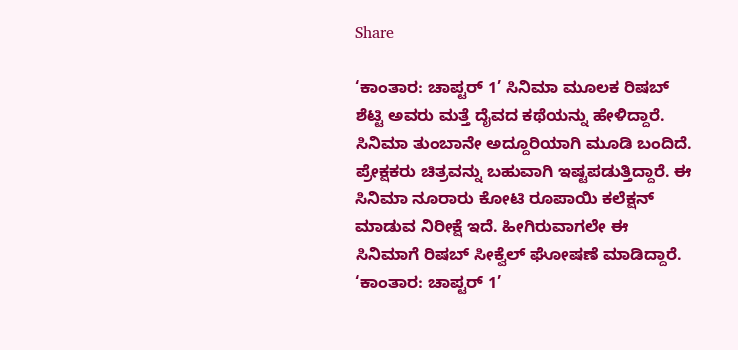Share

‘ಕಾಂತಾರ: ಚಾಪ್ಟರ್ 1’ ಸಿನಿಮಾ ಮೂಲಕ ರಿಷಬ್ ಶೆಟ್ಟಿ ಅವರು ಮತ್ತೆ ದೈವದ ಕಥೆಯನ್ನು ಹೇಳಿದ್ದಾರೆ. ಸಿನಿಮಾ ತುಂಬಾನೇ ಅದ್ದೂರಿಯಾಗಿ ಮೂಡಿ ಬಂದಿದೆ. ಪ್ರೇಕ್ಷಕರು ಚಿತ್ರವನ್ನು ಬಹುವಾಗಿ ಇಷ್ಟಪಡುತ್ತಿದ್ದಾರೆ. ಈ ಸಿನಿಮಾ ನೂರಾರು ಕೋಟಿ ರೂಪಾಯಿ ಕಲೆಕ್ಷನ್ ಮಾಡುವ ನಿರೀಕ್ಷೆ ಇದೆ. ಹೀಗಿರುವಾಗಲೇ ಈ ಸಿನಿಮಾಗೆ ರಿಷಬ್ ಸೀಕ್ವೆಲ್ ಘೋಷಣೆ ಮಾಡಿದ್ದಾರೆ. ‘ಕಾಂತಾರ: ಚಾಪ್ಟರ್ 1’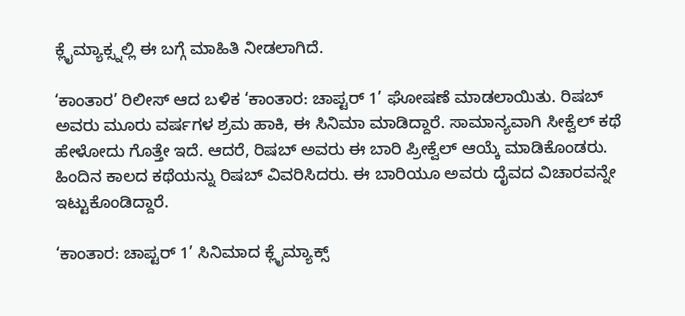ಕ್ಲೈಮ್ಯಾಕ್ಸ್ನಲ್ಲಿ ಈ ಬಗ್ಗೆ ಮಾಹಿತಿ ನೀಡಲಾಗಿದೆ.

‘ಕಾಂತಾರ’ ರಿಲೀಸ್ ಆದ ಬಳಿಕ ‘ಕಾಂತಾರ: ಚಾಪ್ಟರ್ 1’ ಘೋಷಣೆ ಮಾಡಲಾಯಿತು. ರಿಷಬ್ ಅವರು ಮೂರು ವರ್ಷಗಳ ಶ್ರಮ ಹಾಕಿ, ಈ ಸಿನಿಮಾ ಮಾಡಿದ್ದಾರೆ. ಸಾಮಾನ್ಯವಾಗಿ ಸೀಕ್ವೆಲ್ ಕಥೆ ಹೇಳೋದು ಗೊತ್ತೇ ಇದೆ. ಆದರೆ, ರಿಷಬ್ ಅವರು ಈ ಬಾರಿ ಪ್ರೀಕ್ವೆಲ್ ಆಯ್ಕೆ ಮಾಡಿಕೊಂಡರು. ಹಿಂದಿನ ಕಾಲದ ಕಥೆಯನ್ನು ರಿಷಬ್ ವಿವರಿಸಿದರು. ಈ ಬಾರಿಯೂ ಅವರು ದೈವದ ವಿಚಾರವನ್ನೇ ಇಟ್ಟುಕೊಂಡಿದ್ದಾರೆ.

‘ಕಾಂತಾರ: ಚಾಪ್ಟರ್ 1’ ಸಿನಿಮಾದ ಕ್ಲೈಮ್ಯಾಕ್ಸ್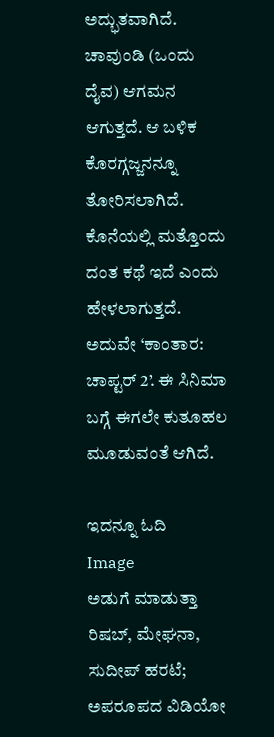ಅದ್ಭುತವಾಗಿದೆ. ಚಾವುಂಡಿ (ಒಂದು ದೈವ) ಆಗಮನ ಆಗುತ್ತದೆ. ಆ ಬಳಿಕ ಕೊರಗ್ಗಜ್ಜನನ್ನೂ ತೋರಿಸಲಾಗಿದೆ. ಕೊನೆಯಲ್ಲಿ ಮತ್ತೊಂದು ದಂತ ಕಥೆ ಇದೆ ಎಂದು ಹೇಳಲಾಗುತ್ತದೆ. ಅದುವೇ ‘ಕಾಂತಾರ: ಚಾಪ್ಟರ್ 2’. ಈ ಸಿನಿಮಾ ಬಗ್ಗೆ ಈಗಲೇ ಕುತೂಹಲ ಮೂಡುವಂತೆ ಆಗಿದೆ.

ಇದನ್ನೂ ಓದಿ
Image
ಅಡುಗೆ ಮಾಡುತ್ತಾ ರಿಷಬ್, ಮೇಘನಾ, ಸುದೀಪ್ ಹರಟೆ; ಅಪರೂಪದ ವಿಡಿಯೋ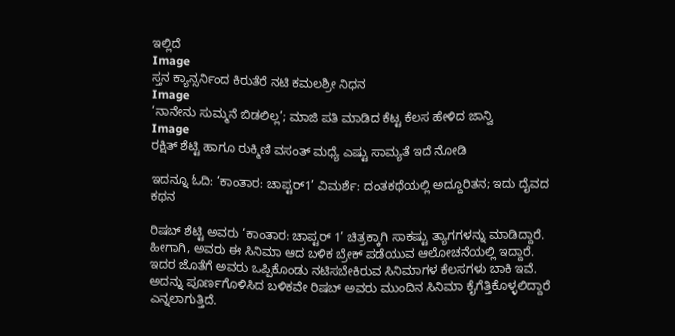ಇಲ್ಲಿದೆ
Image
ಸ್ತನ ಕ್ಯಾನ್ಸರ್ನಿಂದ ಕಿರುತೆರೆ ನಟಿ ಕಮಲಶ್ರೀ ನಿಧನ
Image
‘ನಾನೇನು ಸುಮ್ಮನೆ ಬಿಡಲಿಲ್ಲ’; ಮಾಜಿ ಪತಿ ಮಾಡಿದ ಕೆಟ್ಟ ಕೆಲಸ ಹೇಳಿದ ಜಾನ್ವಿ
Image
ರಕ್ಷಿತ್ ಶೆಟ್ಟಿ ಹಾಗೂ ರುಕ್ಮಿಣಿ ವಸಂತ್ ಮಧ್ಯೆ ಎಷ್ಟು ಸಾಮ್ಯತೆ ಇದೆ ನೋಡಿ

ಇದನ್ನೂ ಓದಿ: ‘ಕಾಂತಾರ: ಚಾಪ್ಟರ್1’ ವಿಮರ್ಶೆ: ದಂತಕಥೆಯಲ್ಲಿ ಅದ್ದೂರಿತನ; ಇದು ದೈವದ ಕಥನ

ರಿಷಬ್ ಶೆಟ್ಟಿ ಅವರು ‘ಕಾಂತಾರ: ಚಾಪ್ಟರ್ 1’ ಚಿತ್ರಕ್ಕಾಗಿ ಸಾಕಷ್ಟು ತ್ಯಾಗಗಳನ್ನು ಮಾಡಿದ್ದಾರೆ. ಹೀಗಾಗಿ, ಅವರು ಈ ಸಿನಿಮಾ ಆದ ಬಳಿಕ ಬ್ರೇಕ್ ಪಡೆಯುವ ಆಲೋಚನೆಯಲ್ಲಿ ಇದ್ದಾರೆ. ಇದರ ಜೊತೆಗೆ ಅವರು ಒಪ್ಪಿಕೊಂಡು ನಟಿಸಬೇಕಿರುವ ಸಿನಿಮಾಗಳ ಕೆಲಸಗಳು ಬಾಕಿ ಇವೆ. ಅದನ್ನು ಪೂರ್ಣಗೊಳಿಸಿದ ಬಳಿಕವೇ ರಿಷಬ್ ಅವರು ಮುಂದಿನ ಸಿನಿಮಾ ಕೈಗೆತ್ತಿಕೊಳ್ಳಲಿದ್ದಾರೆ ಎನ್ನಲಾಗುತ್ತಿದೆ.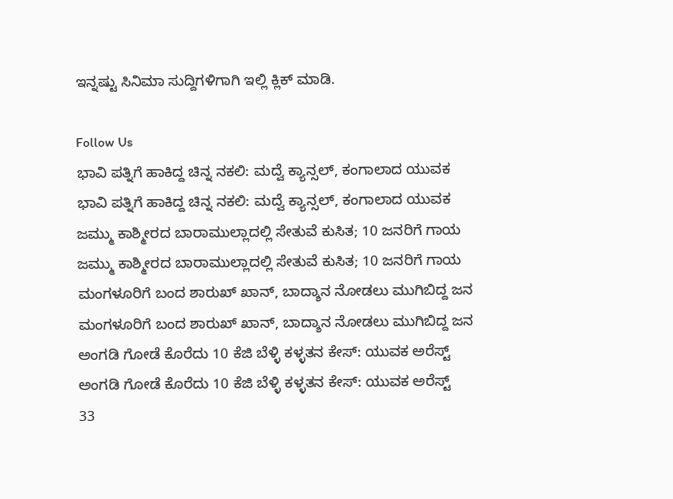ಇನ್ನಷ್ಟು ಸಿನಿಮಾ ಸುದ್ದಿಗಳಿಗಾಗಿ ಇಲ್ಲಿ ಕ್ಲಿಕ್ ಮಾಡಿ.

Follow Us
ಭಾವಿ ಪತ್ನಿಗೆ ಹಾಕಿದ್ದ ಚಿನ್ನ ನಕಲಿ: ಮದ್ವೆ ಕ್ಯಾನ್ಸಲ್, ಕಂಗಾಲಾದ ಯುವಕ
ಭಾವಿ ಪತ್ನಿಗೆ ಹಾಕಿದ್ದ ಚಿನ್ನ ನಕಲಿ: ಮದ್ವೆ ಕ್ಯಾನ್ಸಲ್, ಕಂಗಾಲಾದ ಯುವಕ
ಜಮ್ಮು ಕಾಶ್ಮೀರದ ಬಾರಾಮುಲ್ಲಾದಲ್ಲಿ ಸೇತುವೆ ಕುಸಿತ; 10 ಜನರಿಗೆ ಗಾಯ
ಜಮ್ಮು ಕಾಶ್ಮೀರದ ಬಾರಾಮುಲ್ಲಾದಲ್ಲಿ ಸೇತುವೆ ಕುಸಿತ; 10 ಜನರಿಗೆ ಗಾಯ
ಮಂಗಳೂರಿಗೆ ಬಂದ ಶಾರುಖ್ ಖಾನ್, ಬಾದ್ಶಾನ ನೋಡಲು ಮುಗಿಬಿದ್ದ ಜನ
ಮಂಗಳೂರಿಗೆ ಬಂದ ಶಾರುಖ್ ಖಾನ್, ಬಾದ್ಶಾನ ನೋಡಲು ಮುಗಿಬಿದ್ದ ಜನ
ಅಂಗಡಿ ಗೋಡೆ ಕೊರೆದು 10 ಕೆಜಿ ಬೆಳ್ಳಿ ಕಳ್ಳತನ ಕೇಸ್: ಯುವಕ ಅರೆಸ್ಟ್
ಅಂಗಡಿ ಗೋಡೆ ಕೊರೆದು 10 ಕೆಜಿ ಬೆಳ್ಳಿ ಕಳ್ಳತನ ಕೇಸ್: ಯುವಕ ಅರೆಸ್ಟ್
33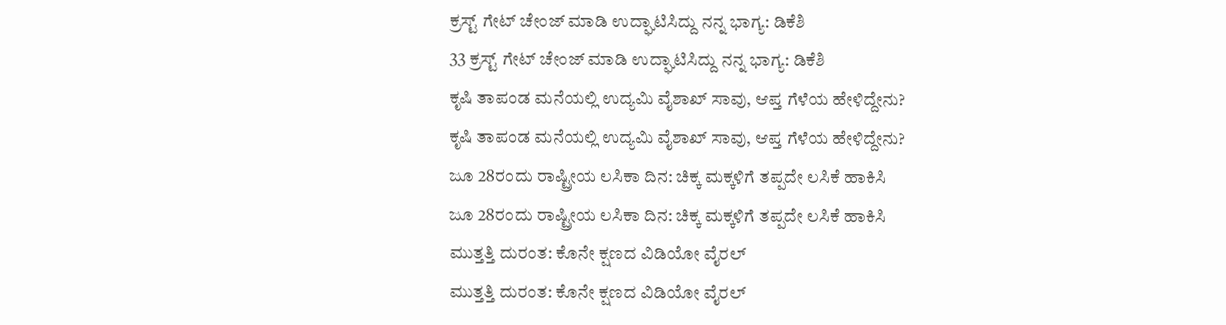ಕ್ರಸ್ಟ್ ಗೇಟ್ ಚೇಂಜ್ ಮಾಡಿ ಉದ್ಘಾಟಿಸಿದ್ದು ನನ್ನ ಭಾಗ್ಯ: ಡಿಕೆಶಿ
33 ಕ್ರಸ್ಟ್ ಗೇಟ್ ಚೇಂಜ್ ಮಾಡಿ ಉದ್ಘಾಟಿಸಿದ್ದು ನನ್ನ ಭಾಗ್ಯ: ಡಿಕೆಶಿ
ಕೃಷಿ ತಾಪಂಡ ಮನೆಯಲ್ಲಿ ಉದ್ಯಮಿ ವೈಶಾಖ್ ಸಾವು, ಆಪ್ತ ಗೆಳೆಯ ಹೇಳಿದ್ದೇನು?
ಕೃಷಿ ತಾಪಂಡ ಮನೆಯಲ್ಲಿ ಉದ್ಯಮಿ ವೈಶಾಖ್ ಸಾವು, ಆಪ್ತ ಗೆಳೆಯ ಹೇಳಿದ್ದೇನು?
ಜೂ 28ರಂದು ರಾಷ್ಟ್ರೀಯ ಲಸಿಕಾ ದಿನ: ಚಿಕ್ಕ ಮಕ್ಕಳಿಗೆ ತಪ್ಪದೇ ಲಸಿಕೆ ಹಾಕಿಸಿ
ಜೂ 28ರಂದು ರಾಷ್ಟ್ರೀಯ ಲಸಿಕಾ ದಿನ: ಚಿಕ್ಕ ಮಕ್ಕಳಿಗೆ ತಪ್ಪದೇ ಲಸಿಕೆ ಹಾಕಿಸಿ
ಮುತ್ತತ್ತಿ ದುರಂತ: ಕೊನೇ ಕ್ಷಣದ ವಿಡಿಯೋ ವೈರಲ್
ಮುತ್ತತ್ತಿ ದುರಂತ: ಕೊನೇ ಕ್ಷಣದ ವಿಡಿಯೋ ವೈರಲ್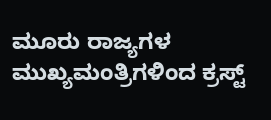ಮೂರು ರಾಜ್ಯಗಳ ಮುಖ್ಯಮಂತ್ರಿಗಳಿಂದ ಕ್ರಸ್ಟ್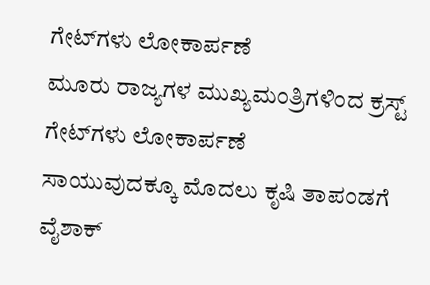ಗೇಟ್‌ಗಳು ಲೋಕಾರ್ಪಣೆ
ಮೂರು ರಾಜ್ಯಗಳ ಮುಖ್ಯಮಂತ್ರಿಗಳಿಂದ ಕ್ರಸ್ಟ್ ಗೇಟ್‌ಗಳು ಲೋಕಾರ್ಪಣೆ
ಸಾಯುವುದಕ್ಕೂ ಮೊದಲು ಕೃಷಿ ತಾಪಂಡಗೆ ವೈಶಾಕ್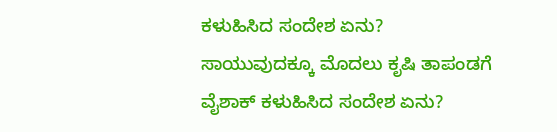ಕಳುಹಿಸಿದ ಸಂದೇಶ ಏನು?
ಸಾಯುವುದಕ್ಕೂ ಮೊದಲು ಕೃಷಿ ತಾಪಂಡಗೆ ವೈಶಾಕ್ ಕಳುಹಿಸಿದ ಸಂದೇಶ ಏನು?